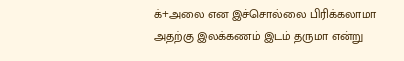க்+அலை என இச்சொல்லை பிரிக்கலாமா அதற்கு இலக்கணம் இடம் தருமா என்று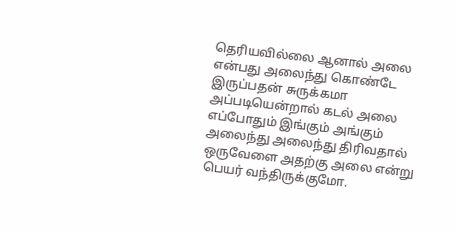தெரியவில்லை ஆனால் அலை என்பது அலைந்து கொண்டே இருப்பதன் சுருக்கமா அப்படியென்றால் கடல் அலை எப்போதும் இங்கும் அங்கும் அலைந்து அலைந்து திரிவதால் ஒருவேளை அதற்கு அலை என்று பெயர் வந்திருக்குமோ.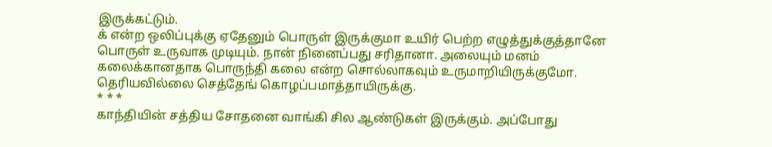இருக்கட்டும்.
க் என்ற ஒலிப்புக்கு ஏதேனும் பொருள் இருக்குமா உயிர் பெற்ற எழுத்துக்குத்தானே பொருள் உருவாக முடியும். நான் நினைப்பது சரிதானா. அலையும் மனம் கலைக்கானதாக பொருந்தி கலை என்ற சொல்லாகவும் உருமாறியிருக்குமோ. தெரியவில்லை செத்தேங் கொழப்பமாத்தாயிருக்கு.
* * *
காந்தியின் சத்திய சோதனை வாங்கி சில ஆண்டுகள் இருக்கும். அப்போது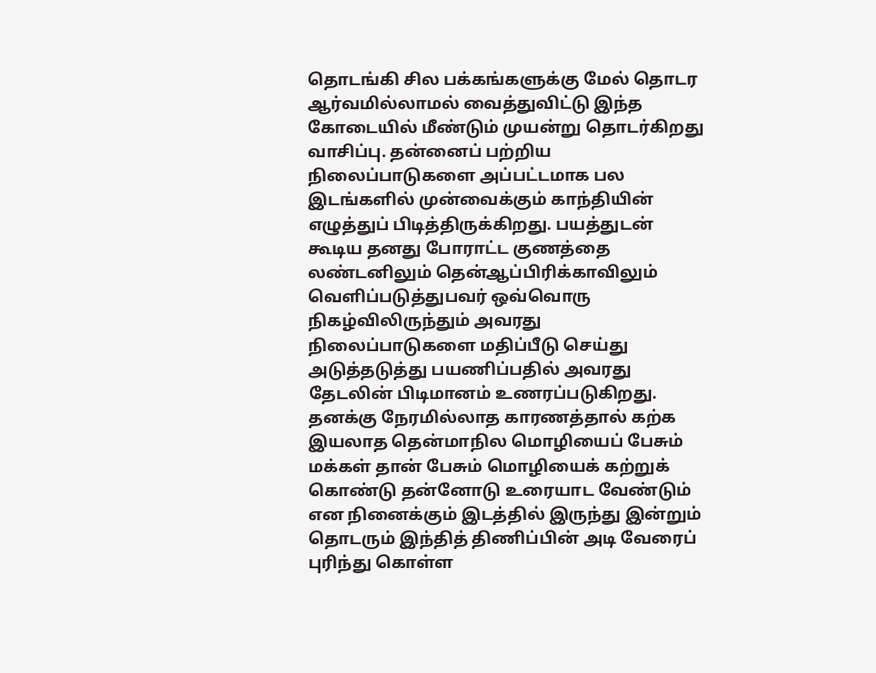தொடங்கி சில பக்கங்களுக்கு மேல் தொடர ஆர்வமில்லாமல் வைத்துவிட்டு இந்த கோடையில் மீண்டும் முயன்று தொடர்கிறது வாசிப்பு. தன்னைப் பற்றிய நிலைப்பாடுகளை அப்பட்டமாக பல இடங்களில் முன்வைக்கும் காந்தியின் எழுத்துப் பிடித்திருக்கிறது. பயத்துடன் கூடிய தனது போராட்ட குணத்தை லண்டனிலும் தென்ஆப்பிரிக்காவிலும் வெளிப்படுத்துபவர் ஒவ்வொரு நிகழ்விலிருந்தும் அவரது நிலைப்பாடுகளை மதிப்பீடு செய்து அடுத்தடுத்து பயணிப்பதில் அவரது தேடலின் பிடிமானம் உணரப்படுகிறது. தனக்கு நேரமில்லாத காரணத்தால் கற்க இயலாத தென்மாநில மொழியைப் பேசும் மக்கள் தான் பேசும் மொழியைக் கற்றுக் கொண்டு தன்னோடு உரையாட வேண்டும் என நினைக்கும் இடத்தில் இருந்து இன்றும் தொடரும் இந்தித் திணிப்பின் அடி வேரைப் புரிந்து கொள்ள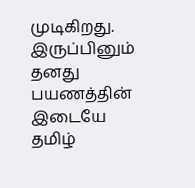முடிகிறது. இருப்பினும் தனது பயணத்தின் இடையே தமிழ்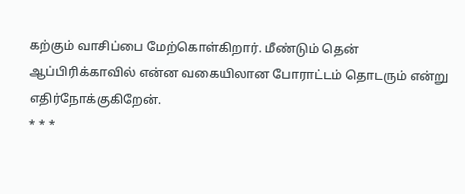கற்கும் வாசிப்பை மேற்கொள்கிறார். மீண்டும் தென் ஆப்பிரிக்காவில் என்ன வகையிலான போராட்டம் தொடரும் என்று எதிர்நோக்குகிறேன்.
* * *